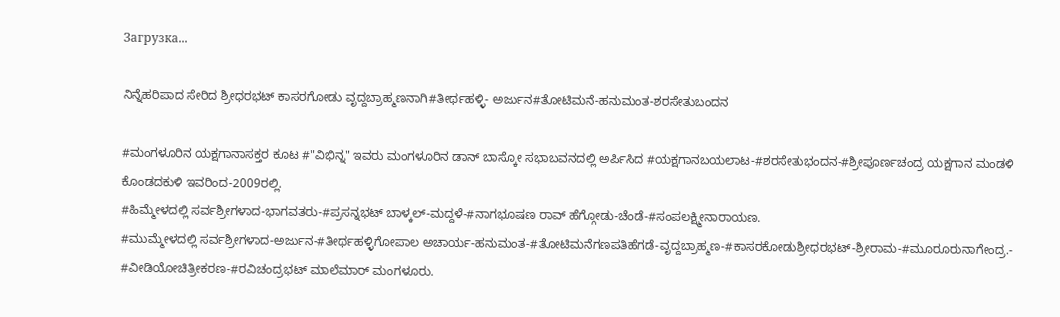Загрузка...

ನಿನ್ನೆಹರಿಪಾದ ಸೇರಿದ ಶ್ರೀಧರಭಟ್ ಕಾಸರಗೋಡು ವೃದ್ದಬ್ರಾಹ್ಮಣನಾಗಿ#ತೀರ್ಥಹಳ್ಳಿ- ಅರ್ಜುನ#ತೋಟಿಮನೆ-ಹನುಮಂತ-ಶರಸೇತುಬಂದನ

#ಮಂಗಳೂರಿನ ಯಕ್ಷಗಾನಾಸಕ್ತರ ಕೂಟ #"ವಿಭಿನ್ನ" ಇವರು ಮಂಗಳೂರಿನ ಡಾನ್ ಬಾಸ್ಕೋ ಸಭಾಬವನದಲ್ಲಿ ಅರ್ಪಿಸಿದ #ಯಕ್ಷಗಾನಬಯಲಾಟ-#ಶರಸೇತುಭಂದನ-#ಶ್ರೀಪೂರ್ಣಚಂದ್ರ ಯಕ್ಷಗಾನ ಮಂಡಳಿ ಕೊಂಡದಕುಳಿ ಇವರಿಂದ-2009ರಲ್ಲಿ.
#ಹಿಮ್ಮೇಳದಲ್ಲಿ ಸರ್ವಶ್ರೀಗಳಾದ-ಭಾಗವತರು-#ಪ್ರಸನ್ನಭಟ್ ಬಾಳ್ಕಲ್-ಮದ್ದಳೆ-#ನಾಗಭೂಷಣ ರಾವ್ ಹೆಗ್ಗೋಡು-ಚೆಂಡೆ-#ಸಂಪಲಕ್ಷ್ಮೀನಾರಾಯಣ.
#ಮುಮ್ಮೇಳದಲ್ಲಿ ಸರ್ವಶ್ರೀಗಳಾದ-ಅರ್ಜುನ-#ತೀರ್ಥಹಳ್ಳಿಗೋಪಾಲ ಅಚಾರ್ಯ-ಹನುಮಂತ-#ತೋಟಿಮನೆಗಣಪತಿಹೆಗಡೆ-ವೃದ್ದಬ್ರಾಹ್ಮಣ-#ಕಾಸರಕೋಡುಶ್ರೀಧರಭಟ್-ಶ್ರೀರಾಮ-#ಮೂರೂರುನಾಗೇಂದ್ರ.-
#ವೀಡಿಯೋಚಿತ್ರೀಕರಣ-#ರವಿಚಂದ್ರಭಟ್ ಮಾಲೆಮಾರ್ ಮಂಗಳೂರು.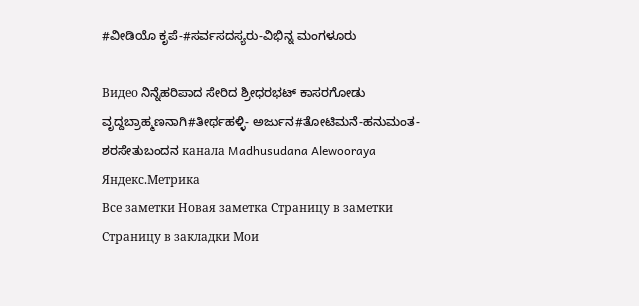#ವೀಡಿಯೊ ಕೃಪೆ-#ಸರ್ವಸದಸ್ಯರು-ವಿಭಿನ್ನ ಮಂಗಳೂರು

Видео ನಿನ್ನೆಹರಿಪಾದ ಸೇರಿದ ಶ್ರೀಧರಭಟ್ ಕಾಸರಗೋಡು ವೃದ್ದಬ್ರಾಹ್ಮಣನಾಗಿ#ತೀರ್ಥಹಳ್ಳಿ- ಅರ್ಜುನ#ತೋಟಿಮನೆ-ಹನುಮಂತ-ಶರಸೇತುಬಂದನ канала Madhusudana Alewooraya
Яндекс.Метрика
Все заметки Новая заметка Страницу в заметки
Страницу в закладки Мои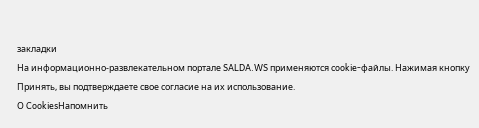закладки
На информационно-развлекательном портале SALDA.WS применяются cookie-файлы. Нажимая кнопку Принять, вы подтверждаете свое согласие на их использование.
О CookiesНапомнить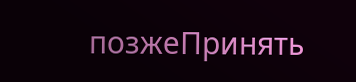позжеПринять